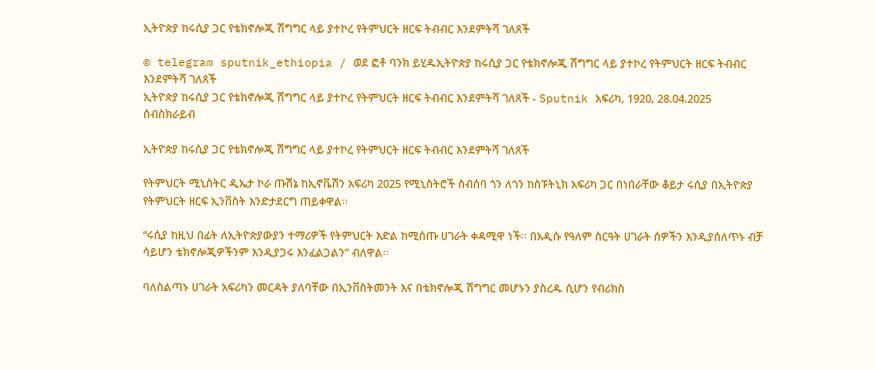ኢትዮጵያ ከሩሲያ ጋር የቴክኖሎጂ ሽግግር ላይ ያተኮረ የትምህርት ዘርፍ ትብብር እንደምትሻ ገለጸች

© telegram sputnik_ethiopia / ወደ ፎቶ ባንክ ይሂዱኢትዮጵያ ከሩሲያ ጋር የቴክኖሎጂ ሽግግር ላይ ያተኮረ የትምህርት ዘርፍ ትብብር እንደምትሻ ገለጸች
ኢትዮጵያ ከሩሲያ ጋር የቴክኖሎጂ ሽግግር ላይ ያተኮረ የትምህርት ዘርፍ ትብብር እንደምትሻ ገለጸች - Sputnik አፍሪካ, 1920, 28.04.2025
ሰብስክራይብ

ኢትዮጵያ ከሩሲያ ጋር የቴክኖሎጂ ሽግግር ላይ ያተኮረ የትምህርት ዘርፍ ትብብር እንደምትሻ ገለጸች

የትምህርት ሚኒስትር ዲኤታ ኮራ ጡሽኔ ከኢኖቬሽን አፍሪካ 2025 የሚኒስትሮች ስብሰባ ጎን ለጎን ከስፑትኒክ አፍሪካ ጋር በነበራቸው ቆይታ ሩሲያ በኢትዮጵያ የትምህርት ዘርፍ ኢንቨስት እንድታደርግ ጠይቀዋል፡፡

“ሩሲያ ከዚህ በፊት ለኢትዮጵያውያን ተማሪዎች የትምህርት እድል ከሚሰጡ ሀገራት ቀዳሚዋ ነች፡፡ በአዲሱ የዓለም ስርዓት ሀገራት ሰዎችን እንዲያሰለጥኑ ብቻ ሳይሆን ቴክኖሎጂዎችንም እንዲያጋሩ እንፈልጋልን” ብለዋል፡፡

ባለስልጣኑ ሀገራት አፍሪካን መርዳት ያለባቸው በኢንቨስትመንት እና በቴክኖሎጂ ሽግግር መሆኑን ያስረዱ ሲሆን የብሪክስ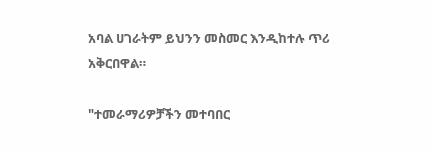አባል ሀገራትም ይህንን መስመር እንዲከተሉ ጥሪ አቅርበዋል።

"ተመራማሪዎቻችን መተባበር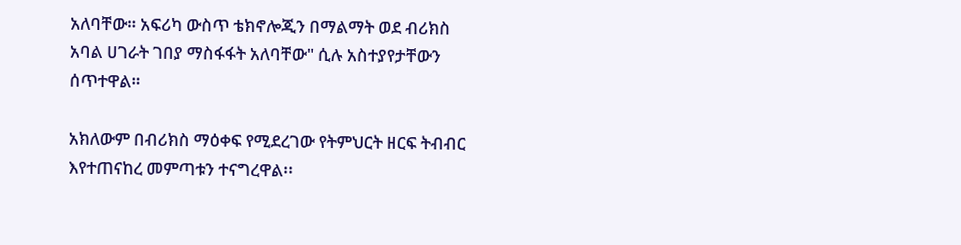አለባቸው። አፍሪካ ውስጥ ቴክኖሎጂን በማልማት ወደ ብሪክስ አባል ሀገራት ገበያ ማስፋፋት አለባቸው" ሲሉ አስተያየታቸውን ሰጥተዋል።

አክለውም በብሪክስ ማዕቀፍ የሚደረገው የትምህርት ዘርፍ ትብብር እየተጠናከረ መምጣቱን ተናግረዋል፡፡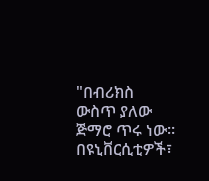"በብሪክስ ውስጥ ያለው ጅማሮ ጥሩ ነው። በዩኒቨርሲቲዎች፣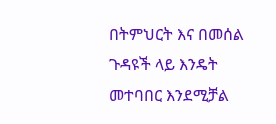በትምህርት እና በመሰል ጉዳዩች ላይ እንዴት መተባበር እንደሚቻል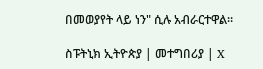በመወያየት ላይ ነን" ሲሉ አብራርተዋል።

ስፑትኒክ ኢትዮጵያ | መተግበሪያ | X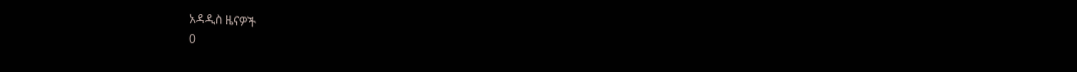አዳዲስ ዜናዎች
0